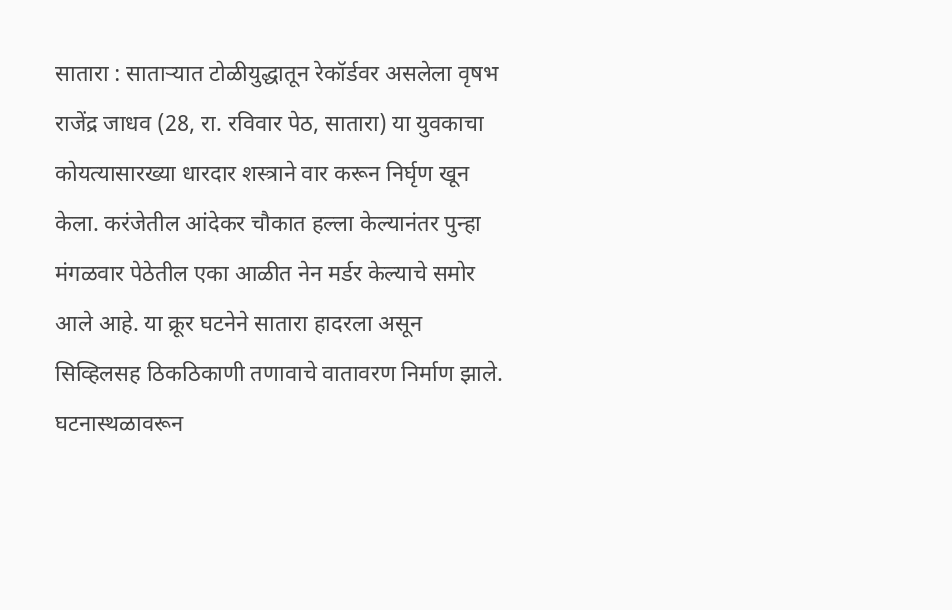सातारा : साताऱ्यात टोळीयुद्धातून रेकॉर्डवर असलेला वृषभ राजेंद्र जाधव (28, रा. रविवार पेठ, सातारा) या युवकाचा कोयत्यासारख्या धारदार शस्त्राने वार करून निर्घृण खून केला. करंजेतील आंदेकर चौकात हल्ला केल्यानंतर पुन्हा मंगळवार पेठेतील एका आळीत नेन मर्डर केल्याचे समोर आले आहे. या क्रूर घटनेने सातारा हादरला असून सिव्हिलसह ठिकठिकाणी तणावाचे वातावरण निर्माण झाले.
घटनास्थळावरून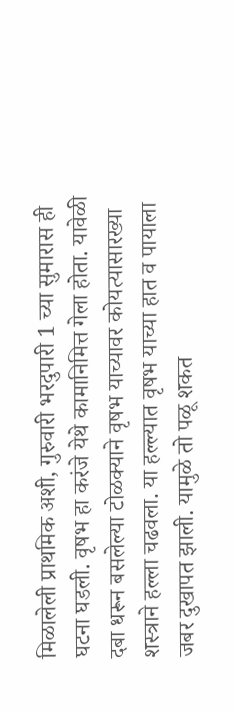मिळालेली प्राथमिक अशी, गुरुवारी भरदुपारी 1 च्या सुमारास ही घटना घडली. वृषभ हा करंजे येथे कामानिमित्त गेला होता. यावेळी दबा धरून बसलेल्या टोळक्याने वृषभ याच्यावर कोयत्यासारख्या शस्त्राने हल्ला चढवला. या हल्ल्यात वृषभ याच्या हात व पायाला जबर दुखापत झाली. यामुळे तो पळू शकत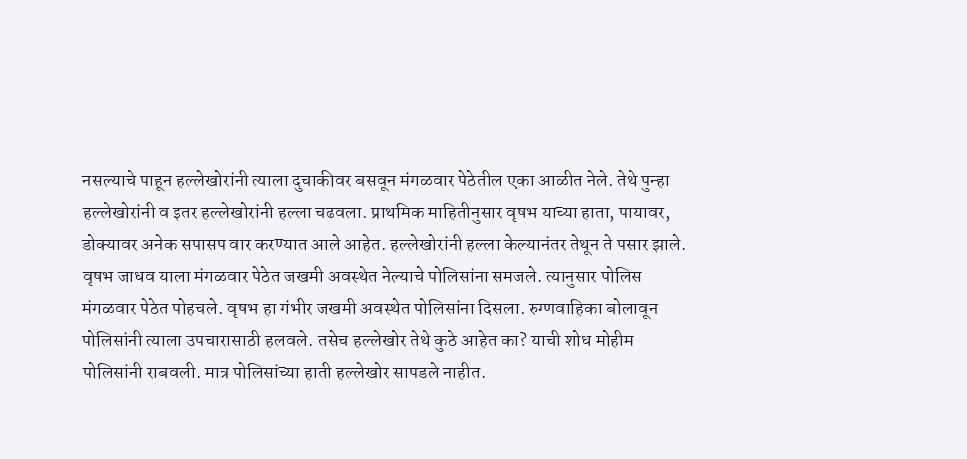नसल्याचे पाहून हल्लेखोरांनी त्याला दुचाकीवर बसवून मंगळवार पेठेतील एका आळीत नेले. तेथे पुन्हा हल्लेखोरांनी व इतर हल्लेखोरांनी हल्ला चढवला. प्राथमिक माहितीनुसार वृषभ याच्या हाता, पायावर, डोक्यावर अनेक सपासप वार करण्यात आले आहेत. हल्लेखोरांनी हल्ला केल्यानंतर तेथून ते पसार झाले.
वृषभ जाधव याला मंगळवार पेठेत जखमी अवस्थेत नेल्याचे पोलिसांना समजले. त्यानुसार पोलिस मंगळवार पेठेत पोहचले. वृषभ हा गंभीर जखमी अवस्थेत पोलिसांना दिसला. रुग्णवाहिका बोलावून पोलिसांनी त्याला उपचारासाठी हलवले. तसेच हल्लेखोर तेथे कुठे आहेत का? याची शोध मोहीम पोलिसांनी राबवली. मात्र पोलिसांच्या हाती हल्लेखोर सापडले नाहीत.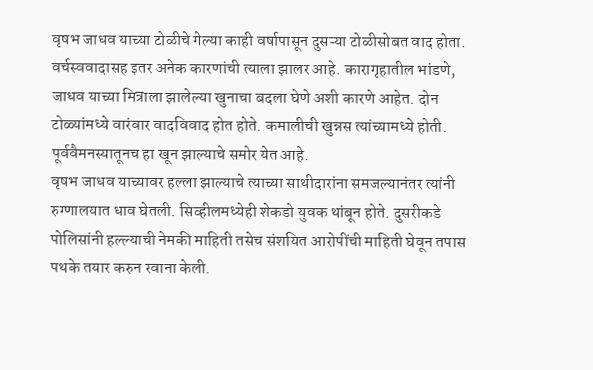वृषभ जाधव याच्या टोळीचे गेल्या काही वर्षापासून दुसऱ्या टोळीसोबत वाद होता. वर्चस्ववादासह इतर अनेक कारणांची त्याला झालर आहे. कारागृहातील भांडणे, जाधव याच्या मित्राला झालेल्या खुनाचा बदला घेणे अशी कारणे आहेत. दोन टोळ्यांमध्ये वारंवार वादविवाद होत होते. कमालीची खुन्नस त्यांच्यामध्ये होती. पूर्ववैमनस्यातूनच हा खून झाल्याचे समोर येत आहे.
वृषभ जाधव याच्यावर हल्ला झाल्याचे त्याच्या साथीदारांना समजल्यानंतर त्यांनी रुग्णालयात धाव घेतली. सिव्हीलमध्येही शेकडो युवक थांबून होते. दुसरीकडे पोलिसांनी हल्ल्याची नेमकी माहिती तसेच संशयित आरोपींची माहिती घेवून तपास पथके तयार करुन रवाना केली.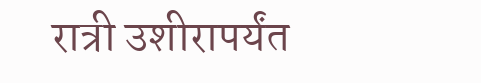रात्री उशीरापर्यंत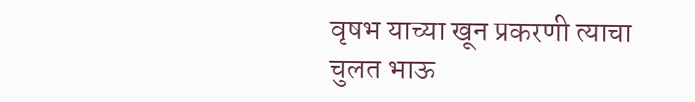वृषभ याच्या खून प्रकरणी त्याचा चुलत भाऊ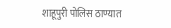शाहूपुरी पोलिस ठाण्यात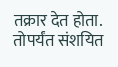तक्रार देत होता. तोपर्यंत संशयित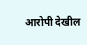आरोपी देखील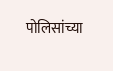पोलिसांच्या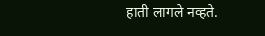हाती लागले नव्हते.